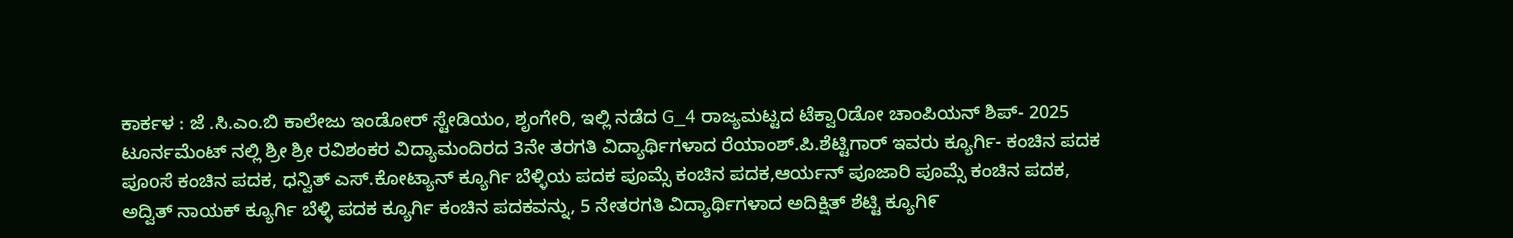ಕಾರ್ಕಳ : ಜೆ .ಸಿ.ಎಂ.ಬಿ ಕಾಲೇಜು ಇಂಡೋರ್ ಸ್ಟೇಡಿಯಂ, ಶೃಂಗೇರಿ, ಇಲ್ಲಿ ನಡೆದ G_4 ರಾಜ್ಯಮಟ್ಟದ ಟೆಕ್ವಾ೦ಡೋ ಚಾಂಪಿಯನ್ ಶಿಪ್- 2025 ಟೂರ್ನಮೆಂಟ್ ನಲ್ಲಿ ಶ್ರೀ ಶ್ರೀ ರವಿಶಂಕರ ವಿದ್ಯಾಮಂದಿರದ 3ನೇ ತರಗತಿ ವಿದ್ಯಾರ್ಥಿಗಳಾದ ರೆಯಾಂಶ್.ಪಿ.ಶೆಟ್ಟಿಗಾರ್ ಇವರು ಕ್ಯೂರ್ಗಿ- ಕಂಚಿನ ಪದಕ ಪೂoಸೆ ಕಂಚಿನ ಪದಕ, ಧನ್ವಿತ್ ಎಸ್.ಕೋಟ್ಯಾನ್ ಕ್ಯೂರ್ಗಿ ಬೆಳ್ಳಿಯ ಪದಕ ಪೂಮ್ಸೆ ಕಂಚಿನ ಪದಕ,ಆರ್ಯನ್ ಪೂಜಾರಿ ಪೂಮ್ಸೆ ಕಂಚಿನ ಪದಕ, ಅದ್ವಿತ್ ನಾಯಕ್ ಕ್ಯೂರ್ಗಿ ಬೆಳ್ಳಿ ಪದಕ ಕ್ಯೂರ್ಗಿ ಕಂಚಿನ ಪದಕವನ್ನು, 5 ನೇತರಗತಿ ವಿದ್ಯಾರ್ಥಿಗಳಾದ ಅದಿಕ್ಷಿತ್ ಶೆಟ್ಟಿ ಕ್ಯೂಗಿ೯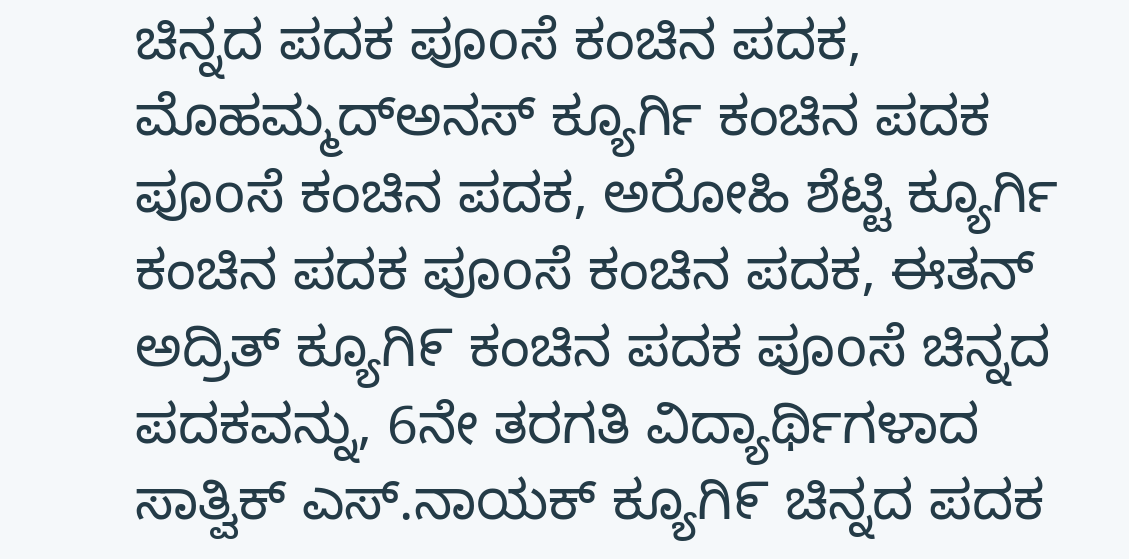ಚಿನ್ನದ ಪದಕ ಪೂoಸೆ ಕಂಚಿನ ಪದಕ, ಮೊಹಮ್ಮದ್ಅನಸ್ ಕ್ಯೂರ್ಗಿ ಕಂಚಿನ ಪದಕ ಪೂoಸೆ ಕಂಚಿನ ಪದಕ, ಅರೋಹಿ ಶೆಟ್ಟಿ ಕ್ಯೂರ್ಗಿ ಕಂಚಿನ ಪದಕ ಪೂoಸೆ ಕಂಚಿನ ಪದಕ, ಈತನ್ ಅದ್ರಿತ್ ಕ್ಯೂಗಿ೯ ಕಂಚಿನ ಪದಕ ಪೂoಸೆ ಚಿನ್ನದ ಪದಕವನ್ನು, 6ನೇ ತರಗತಿ ವಿದ್ಯಾರ್ಥಿಗಳಾದ ಸಾತ್ವಿಕ್ ಎಸ್.ನಾಯಕ್ ಕ್ಯೂಗಿ೯ ಚಿನ್ನದ ಪದಕ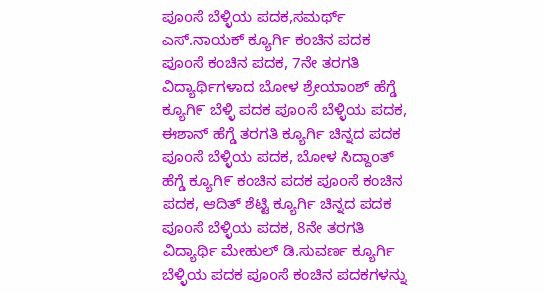ಪೂoಸೆ ಬೆಳ್ಳಿಯ ಪದಕ,ಸಮರ್ಥ್ ಎಸ್.ನಾಯಕ್ ಕ್ಯೂರ್ಗಿ ಕಂಚಿನ ಪದಕ ಪೂoಸೆ ಕಂಚಿನ ಪದಕ, 7ನೇ ತರಗತಿ ವಿದ್ಯಾರ್ಥಿಗಳಾದ ಬೋಳ ಶ್ರೇಯಾಂಶ್ ಹೆಗ್ಡೆ ಕ್ಯೂಗಿ೯ ಬೆಳ್ಳಿ ಪದಕ ಪೂoಸೆ ಬೆಳ್ಳಿಯ ಪದಕ, ಈಶಾನ್ ಹೆಗ್ಡೆ ತರಗತಿ ಕ್ಯೂರ್ಗಿ ಚಿನ್ನದ ಪದಕ ಪೂoಸೆ ಬೆಳ್ಳಿಯ ಪದಕ, ಬೋಳ ಸಿದ್ದಾoತ್ ಹೆಗ್ಡೆ ಕ್ಯೂಗಿ೯ ಕಂಚಿನ ಪದಕ ಪೂoಸೆ ಕಂಚಿನ ಪದಕ, ಆದಿತ್ ಶೆಟ್ಟಿ ಕ್ಯೂರ್ಗಿ ಚಿನ್ನದ ಪದಕ ಪೂoಸೆ ಬೆಳ್ಳಿಯ ಪದಕ, 8ನೇ ತರಗತಿ ವಿದ್ಯಾರ್ಥಿ ಮೇಹುಲ್ ಡಿ.ಸುವರ್ಣ ಕ್ಯೂರ್ಗಿ ಬೆಳ್ಳಿಯ ಪದಕ ಪೂoಸೆ ಕಂಚಿನ ಪದಕಗಳನ್ನು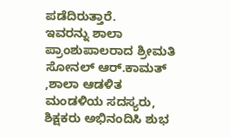ಪಡೆದಿರುತ್ತಾರೆ.
ಇವರನ್ನು ಶಾಲಾ ಪ್ರಾಂಶುಪಾಲರಾದ ಶ್ರೀಮತಿ ಸೋನಲ್ ಆರ್.ಕಾಮತ್ ,ಶಾಲಾ ಆಡಳಿತ ಮಂಡಳಿಯ ಸದಸ್ಯರು, ಶಿಕ್ಷಕರು ಅಭಿನಂದಿಸಿ ಶುಭ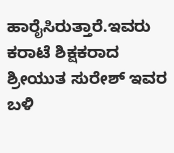ಹಾರೈಸಿರುತ್ತಾರೆ.ಇವರು ಕರಾಟೆ ಶಿಕ್ಷಕರಾದ ಶ್ರೀಯುತ ಸುರೇಶ್ ಇವರ ಬಳಿ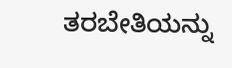ತರಬೇತಿಯನ್ನು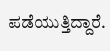ಪಡೆಯುತ್ತಿದ್ದಾರೆ.